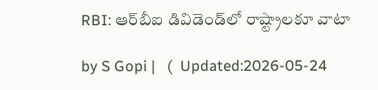RBI: ఆర్‌బీఐ డివిడెండ్‌లో రాష్ట్రాలకూ వాటా

by S Gopi |   (  Updated:2026-05-24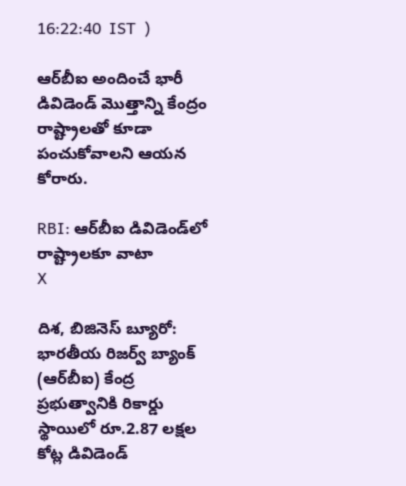16:22:40  IST  )

ఆర్‌బీఐ అందించే భారీ డివిడెండ్ మొత్తాన్ని కేంద్రం రాష్ట్రాలతో కూడా పంచుకోవాలని ఆయన కోరారు.

RBI: ఆర్‌బీఐ డివిడెండ్‌లో రాష్ట్రాలకూ వాటా
X

దిశ, బిజినెస్ బ్యూరో: భారతీయ రిజర్వ్ బ్యాంక్ (ఆర్‌బీఐ) కేంద్ర ప్రభుత్వానికి రికార్డు స్థాయిలో రూ.2.87 లక్షల కోట్ల డివిడెండ్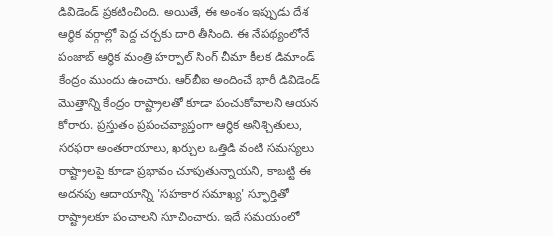డివిడెండ్ ప్రకటించింది. అయితే, ఈ అంశం ఇప్పుడు దేశ ఆర్థిక వర్గాల్లో పెద్ద చర్చకు దారి తీసింది. ఈ నేపథ్యంలోనే పంజాబ్ ఆర్థిక మంత్రి హర్పాల్ సింగ్ చీమా కీలక డిమాండ్ కేంద్రం ముందు ఉంచారు. ఆర్‌బీఐ అందించే భారీ డివిడెండ్ మొత్తాన్ని కేంద్రం రాష్ట్రాలతో కూడా పంచుకోవాలని ఆయన కోరారు. ప్రస్తుతం ప్రపంచవ్యాప్తంగా ఆర్థిక అనిశ్చితులు, సరఫరా అంతరాయాలు, ఖర్చుల ఒత్తిడి వంటి సమస్యలు రాష్ట్రాలపై కూడా ప్రభావం చూపుతున్నాయని, కాబట్టి ఈ అదనపు ఆదాయాన్ని 'సహకార సమాఖ్య' స్ఫూర్తితో రాష్ట్రాలకూ పంచాలని సూచించారు. ఇదే సమయంలో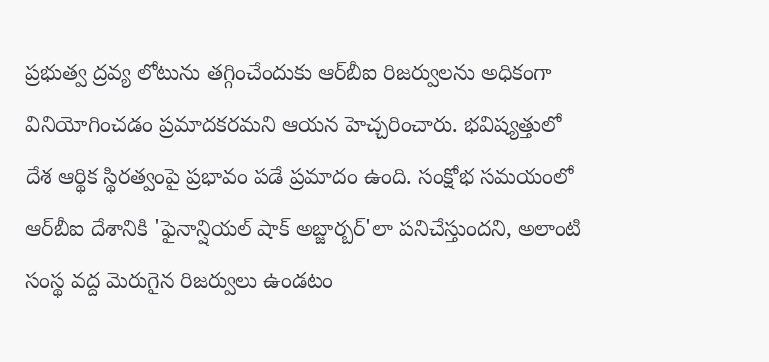ప్రభుత్వ ద్రవ్య లోటును తగ్గించేందుకు ఆర్‌బీఐ రిజర్వులను అధికంగా వినియోగించడం ప్రమాదకరమని ఆయన హెచ్చరించారు. భవిష్యత్తులో దేశ ఆర్థిక స్థిరత్వంపై ప్రభావం పడే ప్రమాదం ఉంది. సంక్షోభ సమయంలో ఆర్‌బీఐ దేశానికి 'ఫైనాన్షియల్ షాక్ అబ్జార్బర్'లా పనిచేస్తుందని, అలాంటి సంస్థ వద్ద మెరుగైన రిజర్వులు ఉండటం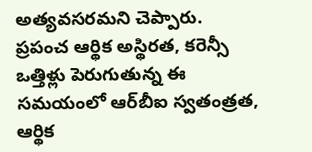అత్యవసరమని చెప్పారు. ప్రపంచ ఆర్థిక అస్థిరత, కరెన్సీ ఒత్తిళ్లు పెరుగుతున్న ఈ సమయంలో ఆర్‌బీఐ స్వతంత్రత, ఆర్థిక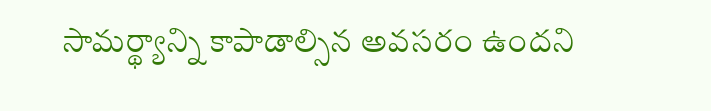సామర్థ్యాన్ని కాపాడాల్సిన అవసరం ఉందని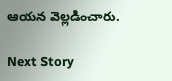ఆయన వెల్లడించారు.

Next Story